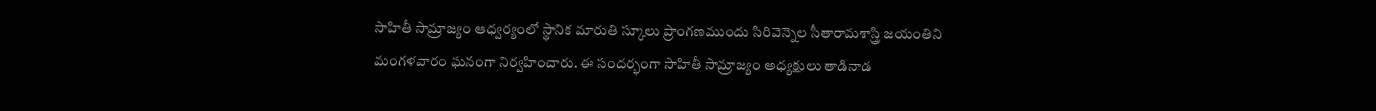సాహితీ సామ్రాజ్యం ఆధ్వర్యంలో స్థానిక మారుతి స్కూలు ప్రాంగణముందు సిరివెన్నెల సీతారామశాస్త్రి జయంతిని మంగళవారం ఘనంగా నిర్వహించారు. ఈ సందర్భంగా సాహితీ సామ్రాజ్యం అధ్యక్షులు తాడినాడ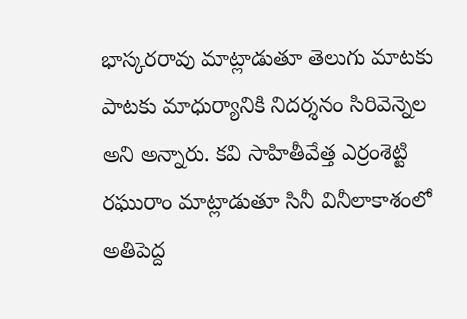భాస్కరరావు మాట్లాడుతూ తెలుగు మాటకు పాటకు మాధుర్యానికి నిదర్శనం సిరివెన్నెల అని అన్నారు. కవి సాహితీవేత్త ఎర్రంశెట్టి రఘురాం మాట్లాడుతూ సినీ వినీలాకాశంలో అతిపెద్ద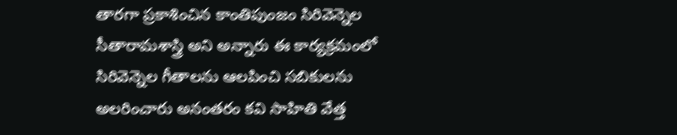తారగా ప్రకాశించిన కాంతిపుంజం సిరివెన్నెల సీతారామశాస్త్రి అని అన్నారు ఈ కార్యక్రమంలో సిరివెన్నెల గీతాలను ఆలపించి సబికులను అలరించారు అనంతరం కవి సాహితి వేత్త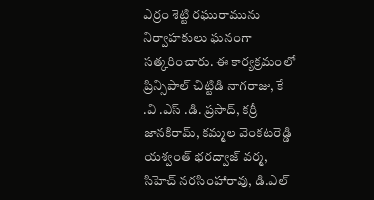ఎర్రం శెట్టి రఘురామును నిర్వాహకులు ఘనంగా సత్కరించారు. ఈ కార్యక్రమంలో ప్రిన్సిపాల్ చిట్టిడి నాగరాజు, కే .వి .ఎస్ .డి. ప్రసాద్, కర్రీ జానకిరామ్, కమ్మల వెంకటరెడ్డి యశ్వంత్ భరద్వాజ్ వర్మ, సిహెచ్ నరసింహారావు, డి.ఎల్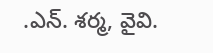.ఎన్. శర్మ, వైవి.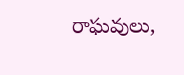రాఘవులు,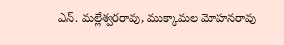ఎన్. మల్లేశ్వరరావు, ముక్కామల మోహనరావు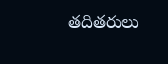తదితరులు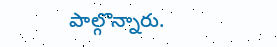పాల్గొన్నారు.